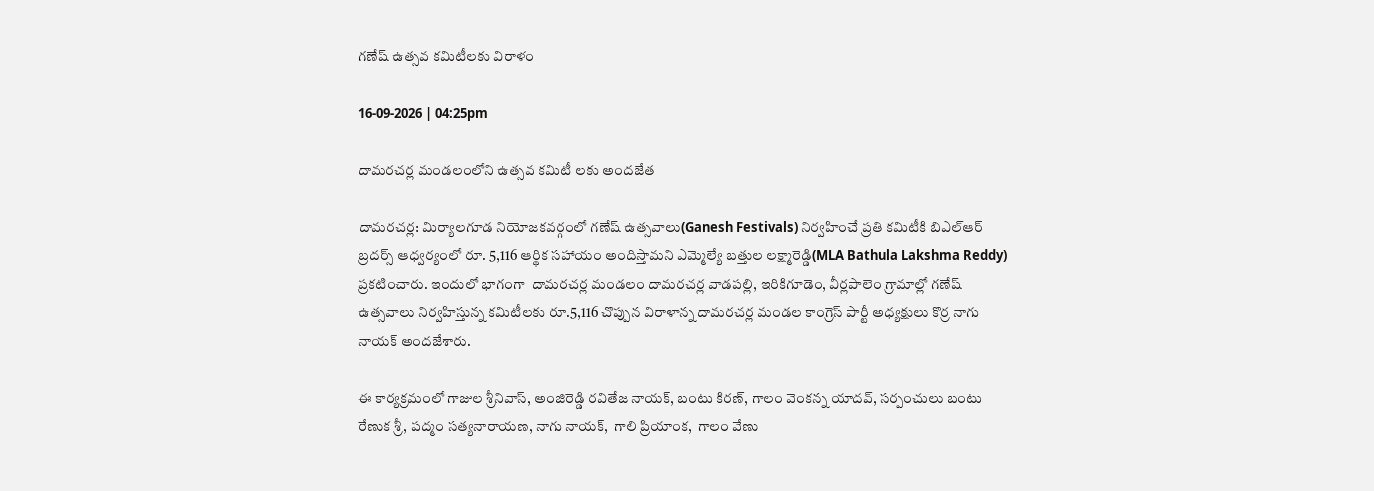గణేష్ ఉత్సవ కమిటీలకు విరాళం

16-09-2026 | 04:25pm

దామరచర్ల మండలంలోని ఉత్సవ కమిటీ లకు అందజేత

దామరచర్ల: మిర్యాలగూడ నియోజకవర్గంలో గణేష్ ఉత్సవాలు(Ganesh Festivals) నిర్వహించే ప్రతి కమిటీకి బిఎల్ఆర్ బ్రదర్స్ ఆధ్వర్యంలో రూ. 5,116 ఆర్థిక సహాయం అందిస్తామని ఎమ్మెల్యే బత్తుల లక్ష్మారెడ్డి(MLA Bathula Lakshma Reddy) ప్రకటించారు. ఇందులో భాగంగా  దామరచర్ల మండలం దామరచర్ల వాడపల్లి, ఇరికిగూడెం, వీర్లపాలెం గ్రామాల్లో గణేష్ ఉత్సవాలు నిర్వహిస్తున్న కమిటీలకు రూ.5,116 చొప్పున విరాళాన్న దామరచర్ల మండల కాంగ్రెస్ పార్టీ అధ్యక్షులు కొర్ర నాగు నాయక్ అందజేశారు.

ఈ కార్యక్రమంలో గాజుల శ్రీనివాస్, అంజిరెడ్డి రవితేజ నాయక్, బంటు కిరణ్, గాలం వెంకన్న యాదవ్, సర్పంచులు బంటు రేణుక శ్రీ, పద్మం సత్యనారాయణ, నాగు నాయక్,  గాలి ప్రియాంక,  గాలం వేణు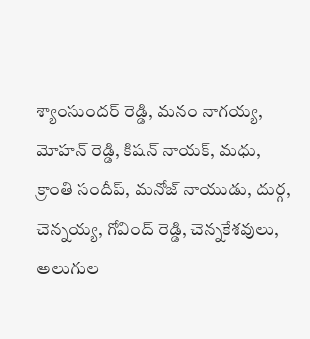శ్యాంసుందర్ రెడ్డి, మనం నాగయ్య, మోహన్ రెడ్డి, కిషన్ నాయక్, మధు,  క్రాంతి సందీప్, మనోజ్ నాయుడు, దుర్గ, చెన్నయ్య, గోవింద్ రెడ్డి, చెన్నకేశవులు, అలుగుల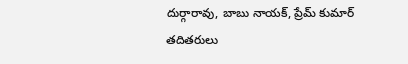దుర్గారావు, బాబు నాయక్, ప్రేమ్ కుమార్ తదితరులు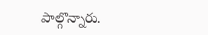పాల్గొన్నారు.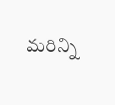మరిన్ని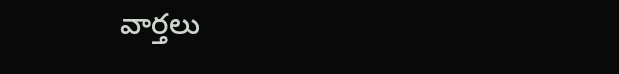వార్తలు